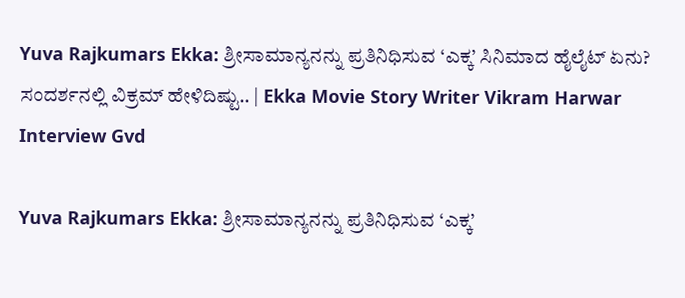Yuva Rajkumars Ekka: ಶ್ರೀಸಾಮಾನ್ಯನನ್ನು ಪ್ರತಿನಿಧಿಸುವ ‘ಎಕ್ಕ’ ಸಿನಿಮಾದ ಹೈಲೈಟ್ ಏನು? ಸಂದರ್ಶನಲ್ಲಿ ವಿಕ್ರಮ್ ಹೇಳಿದಿಷ್ಟು.. | Ekka Movie Story Writer Vikram Harwar Interview Gvd

Yuva Rajkumars Ekka: ಶ್ರೀಸಾಮಾನ್ಯನನ್ನು ಪ್ರತಿನಿಧಿಸುವ ‘ಎಕ್ಕ’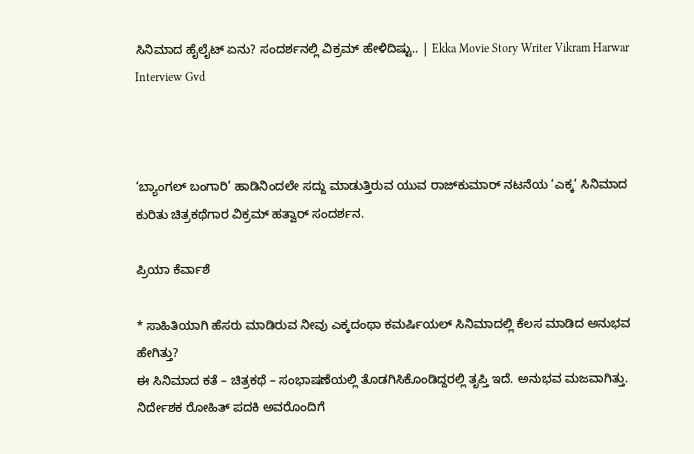ಸಿನಿಮಾದ ಹೈಲೈಟ್ ಏನು? ಸಂದರ್ಶನಲ್ಲಿ ವಿಕ್ರಮ್ ಹೇಳಿದಿಷ್ಟು.. | Ekka Movie Story Writer Vikram Harwar Interview Gvd



‘ಬ್ಯಾಂಗಲ್‌ ಬಂಗಾರಿ’ ಹಾಡಿನಿಂದಲೇ ಸದ್ದು ಮಾಡುತ್ತಿರುವ ಯುವ ರಾಜ್‌ಕುಮಾರ್‌ ನಟನೆಯ ‘ಎಕ್ಕ’ ಸಿನಿಮಾದ ಕುರಿತು ಚಿತ್ರಕಥೆಗಾರ ವಿಕ್ರಮ್ ಹತ್ವಾರ್ ಸಂದರ್ಶನ.

ಪ್ರಿಯಾ ಕೆರ್ವಾಶೆ

* ಸಾಹಿತಿಯಾಗಿ ಹೆಸರು ಮಾಡಿರುವ ನೀವು ಎಕ್ಕದಂಥಾ ಕಮರ್ಷಿಯಲ್‌ ಸಿನಿಮಾದಲ್ಲಿ ಕೆಲಸ ಮಾಡಿದ ಅನುಭವ ಹೇಗಿತ್ತು?
ಈ ಸಿನಿಮಾದ ಕತೆ – ಚಿತ್ರಕಥೆ – ಸಂಭಾಷಣೆಯಲ್ಲಿ ತೊಡಗಿಸಿಕೊಂಡಿದ್ದರಲ್ಲಿ ತೃಪ್ತಿ ಇದೆ. ಅನುಭವ ಮಜವಾಗಿತ್ತು. ನಿರ್ದೇಶಕ ರೋಹಿತ್‌ ಪದಕಿ ಅವರೊಂದಿಗೆ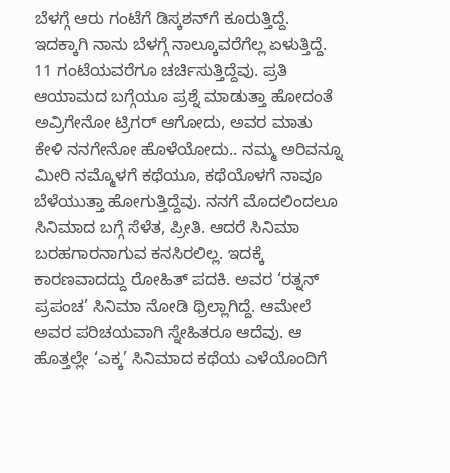ಬೆಳಗ್ಗೆ ಆರು ಗಂಟೆಗೆ ಡಿಸ್ಕಶನ್‌ಗೆ ಕೂರುತ್ತಿದ್ದೆ. ಇದಕ್ಕಾಗಿ ನಾನು ಬೆಳಗ್ಗೆ ನಾಲ್ಕೂವರೆಗೆಲ್ಲ ಏಳುತ್ತಿದ್ದೆ. 11 ಗಂಟೆಯವರೆಗೂ ಚರ್ಚಿಸುತ್ತಿದ್ದೆವು. ಪ್ರತಿ ಆಯಾಮದ ಬಗ್ಗೆಯೂ ಪ್ರಶ್ನೆ ಮಾಡುತ್ತಾ ಹೋದಂತೆ ಅವ್ರಿಗೇನೋ ಟ್ರಿಗರ್‌ ಆಗೋದು, ಅವರ ಮಾತು ಕೇಳಿ ನನಗೇನೋ ಹೊಳೆಯೋದು.. ನಮ್ಮ ಅರಿವನ್ನೂ ಮೀರಿ ನಮ್ಮೊಳಗೆ ಕಥೆಯೂ, ಕಥೆಯೊಳಗೆ ನಾವೂ ಬೆಳೆಯುತ್ತಾ ಹೋಗುತ್ತಿದ್ದೆವು. ನನಗೆ ಮೊದಲಿಂದಲೂ ಸಿನಿಮಾದ ಬಗ್ಗೆ ಸೆಳೆತ, ಪ್ರೀತಿ. ಆದರೆ ಸಿನಿಮಾ ಬರಹಗಾರನಾಗುವ ಕನಸಿರಲಿಲ್ಲ. ಇದಕ್ಕೆ ಕಾರಣವಾದದ್ದು ರೋಹಿತ್‌ ಪದಕಿ. ಅವರ ‘ರತ್ನನ್‌ ಪ್ರಪಂಚ’ ಸಿನಿಮಾ ನೋಡಿ ಥ್ರಿಲ್ಲಾಗಿದ್ದೆ. ಆಮೇಲೆ ಅವರ ಪರಿಚಯವಾಗಿ ಸ್ನೇಹಿತರೂ ಆದೆವು. ಆ ಹೊತ್ತಲ್ಲೇ ‘ಎಕ್ಕ’ ಸಿನಿಮಾದ ಕಥೆಯ ಎಳೆಯೊಂದಿಗೆ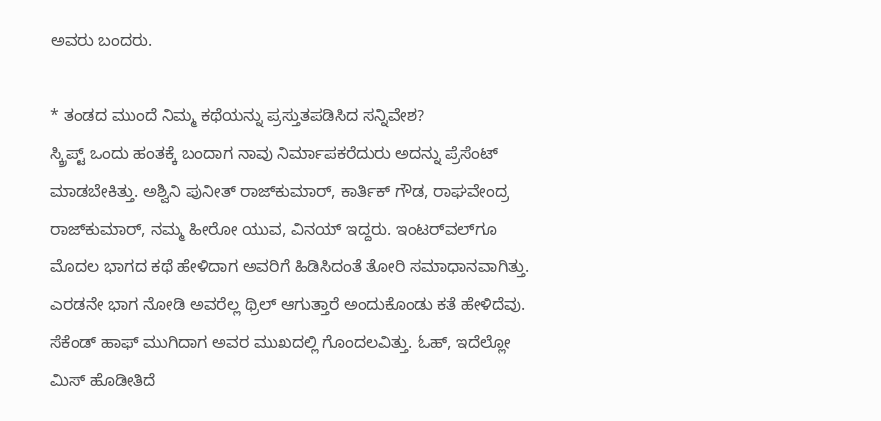ಅವರು ಬಂದರು.

* ತಂಡದ ಮುಂದೆ ನಿಮ್ಮ ಕಥೆಯನ್ನು ಪ್ರಸ್ತುತಪಡಿಸಿದ ಸನ್ನಿವೇಶ?
ಸ್ಕ್ರಿಪ್ಟ್‌ ಒಂದು ಹಂತಕ್ಕೆ ಬಂದಾಗ ನಾವು ನಿರ್ಮಾಪಕರೆದುರು ಅದನ್ನು ಪ್ರೆಸೆಂಟ್ ಮಾಡಬೇಕಿತ್ತು. ಅಶ್ವಿನಿ ಪುನೀತ್‌ ರಾಜ್‌ಕುಮಾರ್‌, ಕಾರ್ತಿಕ್‌ ಗೌಡ, ರಾಘವೇಂದ್ರ ರಾಜ್‌ಕುಮಾರ್‌, ನಮ್ಮ ಹೀರೋ ಯುವ, ವಿನಯ್‌ ಇದ್ದರು. ಇಂಟರ್‌ವಲ್‌ಗೂ ಮೊದಲ ಭಾಗದ ಕಥೆ ಹೇಳಿದಾಗ ಅವರಿಗೆ ಹಿಡಿಸಿದಂತೆ ತೋರಿ ಸಮಾಧಾನವಾಗಿತ್ತು. ಎರಡನೇ ಭಾಗ ನೋಡಿ ಅವರೆಲ್ಲ ಥ್ರಿಲ್‌ ಆಗುತ್ತಾರೆ ಅಂದುಕೊಂಡು ಕತೆ ಹೇಳಿದೆವು. ಸೆಕೆಂಡ್‌ ಹಾಫ್‌ ಮುಗಿದಾಗ ಅವರ ಮುಖದಲ್ಲಿ ಗೊಂದಲವಿತ್ತು. ಓಹ್, ಇದೆಲ್ಲೋ ಮಿಸ್‌ ಹೊಡೀತಿದೆ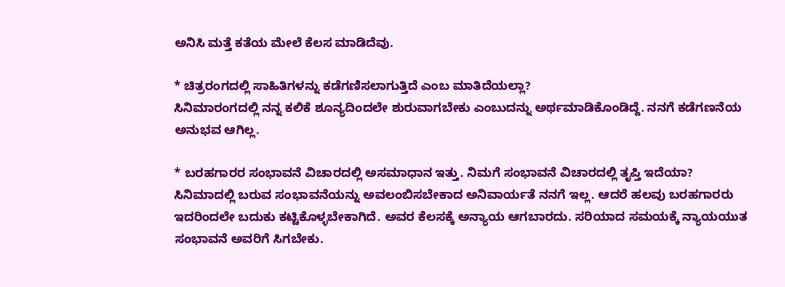ಅನಿಸಿ ಮತ್ತೆ ಕತೆಯ ಮೇಲೆ ಕೆಲಸ ಮಾಡಿದೆವು.

* ಚಿತ್ರರಂಗದಲ್ಲಿ ಸಾಹಿತಿಗಳನ್ನು ಕಡೆಗಣಿಸಲಾಗುತ್ತಿದೆ ಎಂಬ ಮಾತಿದೆಯಲ್ಲಾ?
ಸಿನಿಮಾರಂಗದಲ್ಲಿ ನನ್ನ ಕಲಿಕೆ ಶೂನ್ಯದಿಂದಲೇ ಶುರುವಾಗಬೇಕು ಎಂಬುದನ್ನು ಅರ್ಥಮಾಡಿಕೊಂಡಿದ್ದೆ. ನನಗೆ ಕಡೆಗಣನೆಯ ಅನುಭವ ಆಗಿಲ್ಲ.

* ಬರಹಗಾರರ ಸಂಭಾವನೆ ವಿಚಾರದಲ್ಲಿ ಅಸಮಾಧಾನ ಇತ್ತು. ನಿಮಗೆ ಸಂಭಾವನೆ ವಿಚಾರದಲ್ಲಿ ತೃಪ್ತಿ ಇದೆಯಾ?
ಸಿನಿಮಾದಲ್ಲಿ ಬರುವ ಸಂಭಾವನೆಯನ್ನು ಅವಲಂಬಿಸಬೇಕಾದ ಅನಿವಾರ್ಯತೆ ನನಗೆ ಇಲ್ಲ. ಆದರೆ ಹಲವು ಬರಹಗಾರರು ಇದರಿಂದಲೇ ಬದುಕು ಕಟ್ಟಿಕೊಳ್ಳಬೇಕಾಗಿದೆ. ಅವರ ಕೆಲಸಕ್ಕೆ ಅನ್ಯಾಯ ಆಗಬಾರದು. ಸರಿಯಾದ ಸಮಯಕ್ಕೆ ನ್ಯಾಯಯುತ ಸಂಭಾವನೆ ಅವರಿಗೆ ಸಿಗಬೇಕು.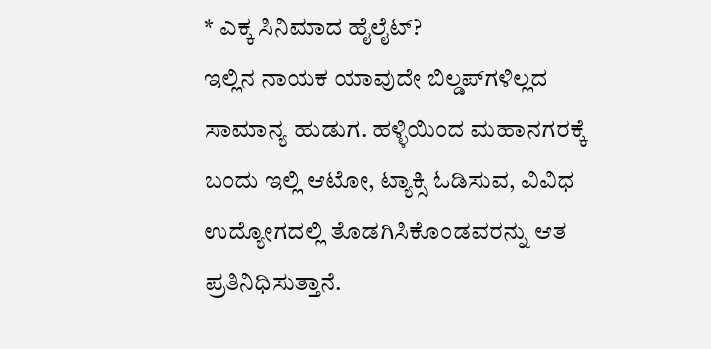* ಎಕ್ಕ ಸಿನಿಮಾದ ಹೈಲೈಟ್‌?
ಇಲ್ಲಿನ ನಾಯಕ ಯಾವುದೇ ಬಿಲ್ಡಪ್‌ಗಳಿಲ್ಲದ ಸಾಮಾನ್ಯ ಹುಡುಗ. ಹಳ್ಳಿಯಿಂದ ಮಹಾನಗರಕ್ಕೆ ಬಂದು ಇಲ್ಲಿ ಆಟೋ, ಟ್ಯಾಕ್ಸಿ ಓಡಿಸುವ, ವಿವಿಧ ಉದ್ಯೋಗದಲ್ಲಿ ತೊಡಗಿಸಿಕೊಂಡವರನ್ನು ಆತ ಪ್ರತಿನಿಧಿಸುತ್ತಾನೆ.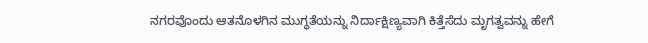ನಗರವೊಂದು ಆತನೊಳಗಿನ ಮುಗ್ಧತೆಯನ್ನು ನಿರ್ದಾಕ್ಷಿಣ್ಯವಾಗಿ ಕಿತ್ತೆಸೆದು ಮೃಗತ್ವವನ್ನು ಹೇಗೆ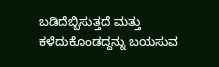ಬಡಿದೆಬ್ಬಿಸುತ್ತದೆ ಮತ್ತು ಕಳೆದುಕೊಂಡದ್ದನ್ನು ಬಯಸುವ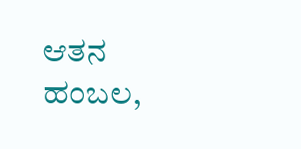ಆತನ ಹಂಬಲ,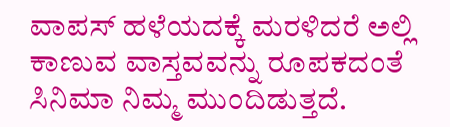ವಾಪಸ್‌ ಹಳೆಯದಕ್ಕೆ ಮರಳಿದರೆ ಅಲ್ಲಿ ಕಾಣುವ ವಾಸ್ತವವನ್ನು ರೂಪಕದಂತೆ ಸಿನಿಮಾ ನಿಮ್ಮ ಮುಂದಿಡುತ್ತದೆ.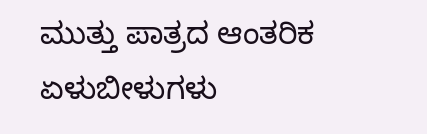ಮುತ್ತು ಪಾತ್ರದ ಆಂತರಿಕ ಏಳುಬೀಳುಗಳು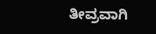ತೀವ್ರವಾಗಿ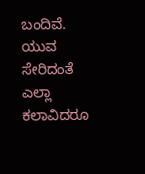ಬಂದಿವೆ. ಯುವ ಸೇರಿದಂತೆ ಎಲ್ಲಾ ಕಲಾವಿದರೂ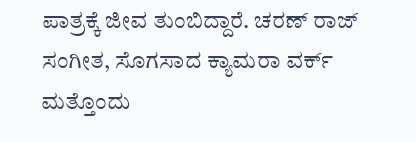ಪಾತ್ರಕ್ಕೆ ಜೀವ ತುಂಬಿದ್ದಾರೆ. ಚರಣ್‌ ರಾಜ್‌ ಸಂಗೀತ, ಸೊಗಸಾದ ಕ್ಯಾಮರಾ ವರ್ಕ್‌ ಮತ್ತೊಂದು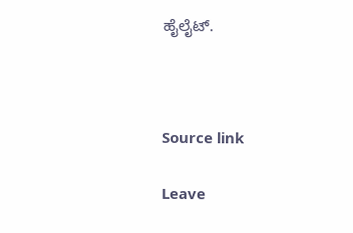ಹೈಲೈಟ್.



Source link

Leave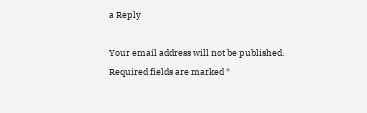a Reply

Your email address will not be published. Required fields are marked *